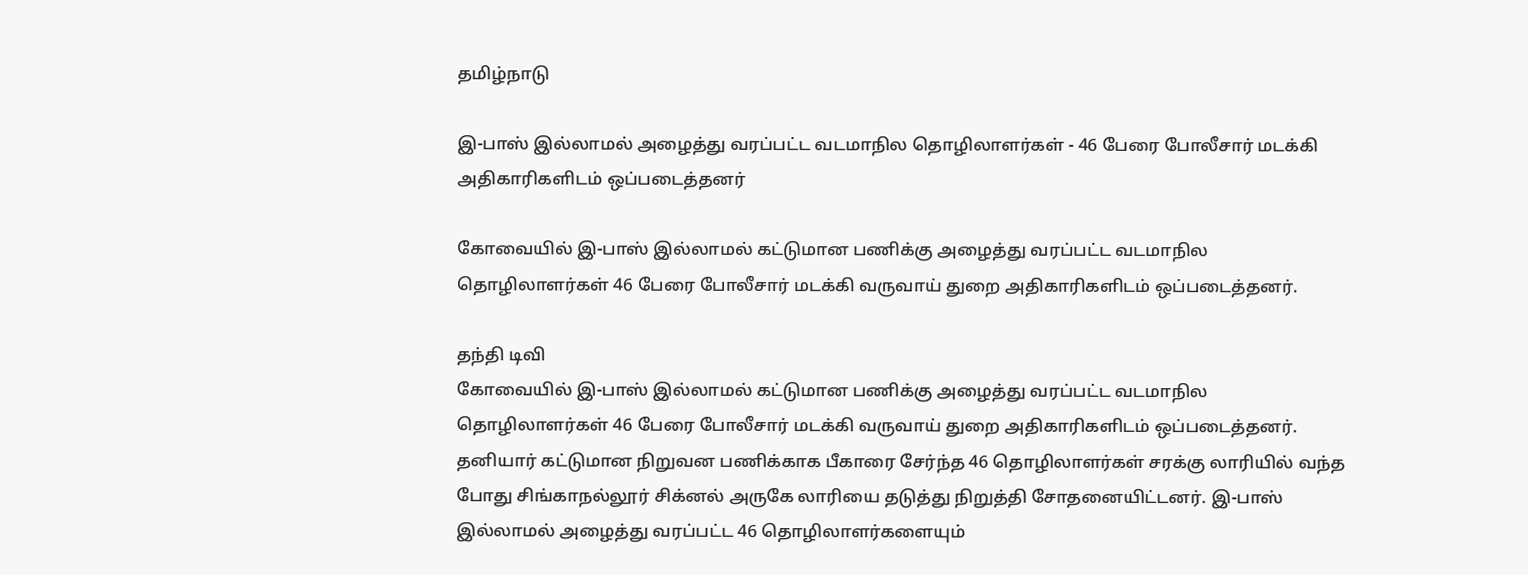தமிழ்நாடு

இ-பாஸ் இல்லாமல் அழைத்து வரப்பட்ட வடமாநில தொழிலாளர்கள் - 46 பேரை போலீசார் மடக்கி அதிகாரிகளிடம் ஒப்படைத்தனர்

கோவையில் இ-பாஸ் இல்லாமல் கட்டுமான பணிக்கு அழைத்து வரப்பட்ட வடமாநில தொழிலாளர்கள் 46 பேரை போலீசார் மடக்கி வருவாய் துறை அதிகாரிகளிடம் ஒப்படைத்தனர்.

தந்தி டிவி
கோவையில் இ-பாஸ் இல்லாமல் கட்டுமான பணிக்கு அழைத்து வரப்பட்ட வடமாநில தொழிலாளர்கள் 46 பேரை போலீசார் மடக்கி வருவாய் துறை அதிகாரிகளிடம் ஒப்படைத்தனர். தனியார் கட்டுமான நிறுவன பணிக்காக பீகாரை சேர்ந்த 46 தொழிலாளர்கள் சரக்கு லாரியில் வந்த போது சிங்காநல்லூர் சிக்னல் அருகே லாரியை தடுத்து நிறுத்தி சோதனையிட்டனர். இ-பாஸ் இல்லாமல் அழைத்து வரப்பட்ட 46 தொழிலாளர்களையும்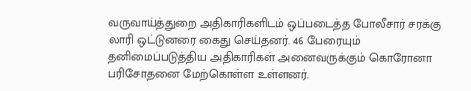வருவாய்த்துறை அதிகாரிகளிடம் ஒப்படைத்த போலீசார் சரக்கு லாரி ஒட்டுனரை கைது செய்தனர். 46 பேரையும் தனிமைப்படுத்திய அதிகாரிகள் அனைவருக்கும் கொரோனா பரிசோதனை மேற்கொள்ள உள்ளனர்.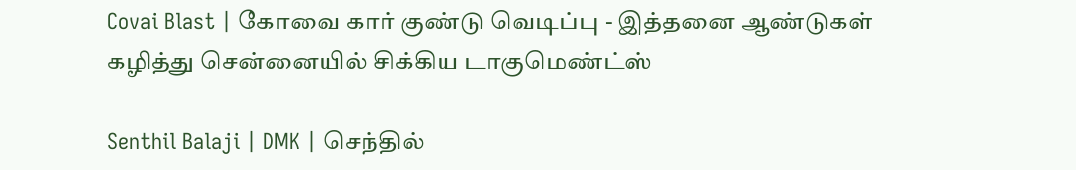Covai Blast | கோவை கார் குண்டு வெடிப்பு - இத்தனை ஆண்டுகள் கழித்து சென்னையில் சிக்கிய டாகுமெண்ட்ஸ்

Senthil Balaji | DMK | செந்தில்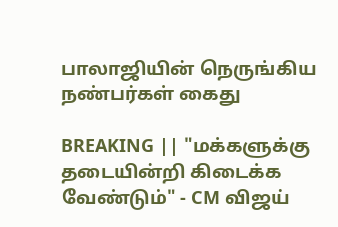பாலாஜியின் நெருங்கிய நண்பர்கள் கைது

BREAKING || "மக்களுக்கு தடையின்றி கிடைக்க வேண்டும்" - CM விஜய்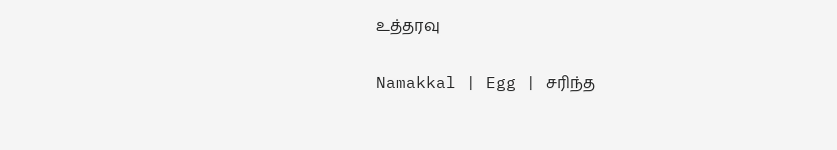உத்தரவு

Namakkal | Egg | சரிந்த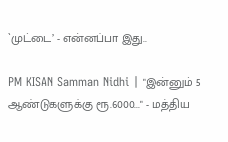`முட்டை’ - என்னப்பா இது..

PM KISAN Samman Nidhi | "இன்னும் 5 ஆண்டுகளுக்கு ரூ.6000..." - மத்திய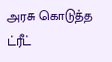அரசு கொடுத்த ட்ரீட்